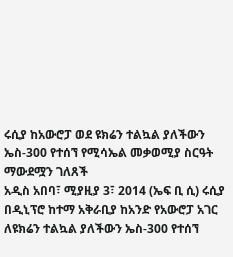ሩሲያ ከአውሮፓ ወደ ዩክሬን ተልኳል ያለችውን ኤስ-300 የተሰኘ የሚሳኤል መቃወሚያ ስርዓት ማውደሟን ገለጸች
አዲስ አበባ፣ ሚያዚያ 3፣ 2014 (ኤፍ ቢ ሲ) ሩሲያ በዲኒፕሮ ከተማ አቅራቢያ ከአንድ የአውሮፓ አገር ለዩክሬን ተልኳል ያለችውን ኤስ-300 የተሰኘ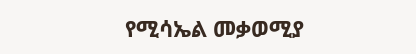የሚሳኤል መቃወሚያ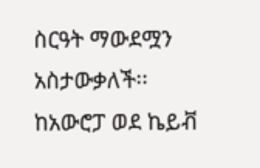ስርዓት ማውደሟን አስታውቃለች፡፡
ከአውሮፓ ወደ ኬይቭ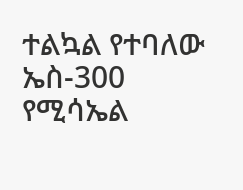ተልኳል የተባለው ኤስ-300 የሚሳኤል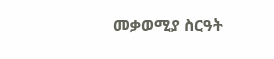መቃወሚያ ስርዓት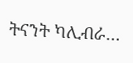ትናንት ካሊብራ…